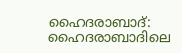ഹൈദരാബാദ്: ഹൈദരാബാദിലെ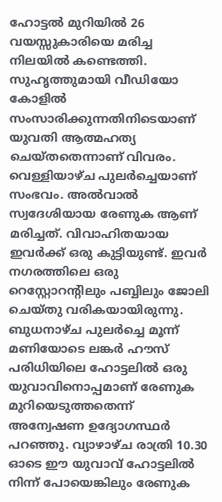ഹോട്ടൽ മുറിയിൽ 26 വയസ്സുകാരിയെ മരിച്ച നിലയിൽ കണ്ടെത്തി. സുഹൃത്തുമായി വീഡിയോ കോളിൽ സംസാരിക്കുന്നതിനിടെയാണ് യുവതി ആത്മഹത്യ ചെയ്തതെന്നാണ് വിവരം. വെള്ളിയാഴ്ച പുലർച്ചെയാണ് സംഭവം. അൽവാൽ സ്വദേശിയായ രേണുക ആണ് മരിച്ചത്. വിവാഹിതയായ ഇവർക്ക് ഒരു കുട്ടിയുണ്ട്. ഇവർ നഗരത്തിലെ ഒരു റെസ്റ്റോറന്റിലും പബ്ബിലും ജോലി ചെയ്തു വരികയായിരുന്നു.
ബുധനാഴ്ച പുലർച്ചെ മൂന്ന് മണിയോടെ ലങ്കർ ഹൗസ് പരിധിയിലെ ഹോട്ടലിൽ ഒരു യുവാവിനൊപ്പമാണ് രേണുക മുറിയെടുത്തതെന്ന് അന്വേഷണ ഉദ്യോഗസ്ഥർ പറഞ്ഞു. വ്യാഴാഴ്ച രാത്രി 10.30 ഓടെ ഈ യുവാവ് ഹോട്ടലിൽ നിന്ന് പോയെങ്കിലും രേണുക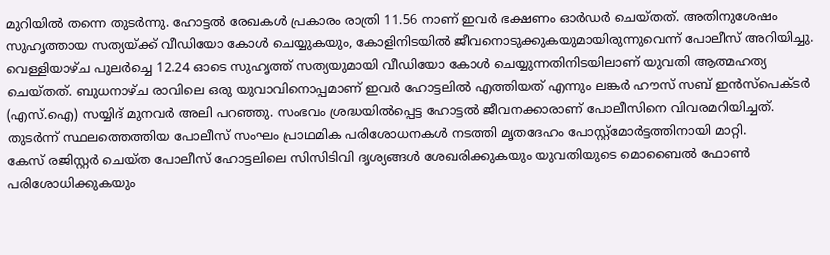മുറിയിൽ തന്നെ തുടർന്നു. ഹോട്ടൽ രേഖകൾ പ്രകാരം രാത്രി 11.56 നാണ് ഇവർ ഭക്ഷണം ഓർഡർ ചെയ്തത്. അതിനുശേഷം സുഹൃത്തായ സത്യയ്ക്ക് വീഡിയോ കോൾ ചെയ്യുകയും, കോളിനിടയിൽ ജീവനൊടുക്കുകയുമായിരുന്നുവെന്ന് പോലീസ് അറിയിച്ചു.
വെള്ളിയാഴ്ച പുലർച്ചെ 12.24 ഓടെ സുഹൃത്ത് സത്യയുമായി വീഡിയോ കോൾ ചെയ്യുന്നതിനിടയിലാണ് യുവതി ആത്മഹത്യ ചെയ്തത്. ബുധനാഴ്ച രാവിലെ ഒരു യുവാവിനൊപ്പമാണ് ഇവർ ഹോട്ടലിൽ എത്തിയത് എന്നും ലങ്കർ ഹൗസ് സബ് ഇൻസ്പെക്ടർ (എസ്.ഐ) സയ്യിദ് മുനവർ അലി പറഞ്ഞു. സംഭവം ശ്രദ്ധയിൽപ്പെട്ട ഹോട്ടൽ ജീവനക്കാരാണ് പോലീസിനെ വിവരമറിയിച്ചത്. തുടർന്ന് സ്ഥലത്തെത്തിയ പോലീസ് സംഘം പ്രാഥമിക പരിശോധനകൾ നടത്തി മൃതദേഹം പോസ്റ്റ്മോർട്ടത്തിനായി മാറ്റി.
കേസ് രജിസ്റ്റർ ചെയ്ത പോലീസ് ഹോട്ടലിലെ സിസിടിവി ദൃശ്യങ്ങൾ ശേഖരിക്കുകയും യുവതിയുടെ മൊബൈൽ ഫോൺ പരിശോധിക്കുകയും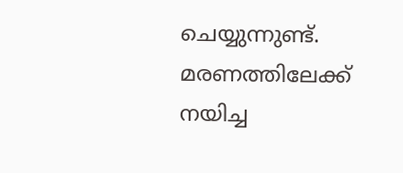ചെയ്യുന്നുണ്ട്. മരണത്തിലേക്ക് നയിച്ച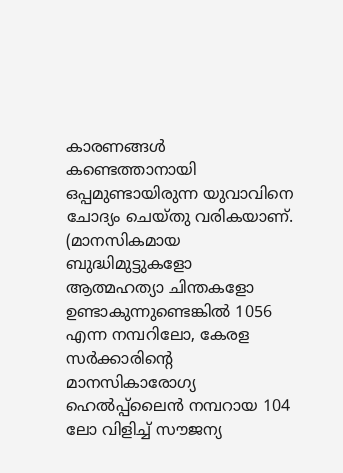കാരണങ്ങൾ കണ്ടെത്താനായി ഒപ്പമുണ്ടായിരുന്ന യുവാവിനെ ചോദ്യം ചെയ്തു വരികയാണ്.
(മാനസികമായ ബുദ്ധിമുട്ടുകളോ ആത്മഹത്യാ ചിന്തകളോ ഉണ്ടാകുന്നുണ്ടെങ്കിൽ 1056 എന്ന നമ്പറിലോ, കേരള സർക്കാരിന്റെ മാനസികാരോഗ്യ ഹെൽപ്പ്ലൈൻ നമ്പറായ 104 ലോ വിളിച്ച് സൗജന്യ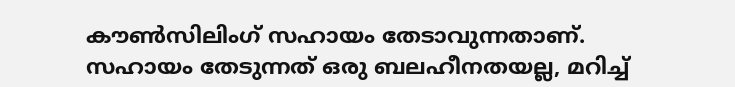കൗൺസിലിംഗ് സഹായം തേടാവുന്നതാണ്. സഹായം തേടുന്നത് ഒരു ബലഹീനതയല്ല, മറിച്ച്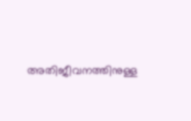അതിജീവനത്തിനുള്ള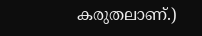കരുതലാണ്.)